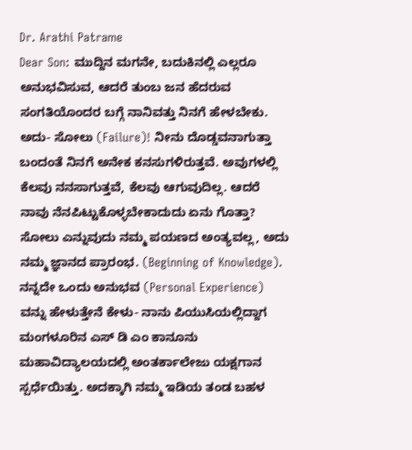Dr. Arathi Patrame
Dear Son: ಮುದ್ದಿನ ಮಗನೇ, ಬದುಕಿನಲ್ಲಿ ಎಲ್ಲರೂ ಅನುಭವಿಸುವ, ಆದರೆ ತುಂಬ ಜನ ಹೆದರುವ ಸಂಗತಿಯೊಂದರ ಬಗ್ಗೆ ನಾನಿವತ್ತು ನಿನಗೆ ಹೇಳಬೇಕು. ಅದು- ಸೋಲು (Failure)! ನೀನು ದೊಡ್ಡವನಾಗುತ್ತಾ ಬಂದಂತೆ ನಿನಗೆ ಅನೇಕ ಕನಸುಗಳಿರುತ್ತವೆ. ಅವುಗಳಲ್ಲಿ ಕೆಲವು ನನಸಾಗುತ್ತವೆ, ಕೆಲವು ಆಗುವುದಿಲ್ಲ. ಆದರೆ ನಾವು ನೆನಪಿಟ್ಟುಕೊಳ್ಳಬೇಕಾದುದು ಏನು ಗೊತ್ತಾ? ಸೋಲು ಎನ್ನುವುದು ನಮ್ಮ ಪಯಣದ ಅಂತ್ಯವಲ್ಲ, ಅದು ನಮ್ಮ ಜ್ಞಾನದ ಪ್ರಾರಂಭ. (Beginning of Knowledge).
ನನ್ನದೇ ಒಂದು ಅನುಭವ (Personal Experience) ವನ್ನು ಹೇಳುತ್ತೇನೆ ಕೇಳು- ನಾನು ಪಿಯುಸಿಯಲ್ಲಿದ್ದಾಗ ಮಂಗಳೂರಿನ ಎಸ್ ಡಿ ಎಂ ಕಾನೂನು ಮಹಾವಿದ್ಯಾಲಯದಲ್ಲಿ ಅಂತರ್ಕಾಲೇಜು ಯಕ್ಷಗಾನ ಸ್ಪರ್ಧೆಯಿತ್ತು. ಅದಕ್ಕಾಗಿ ನಮ್ಮ ಇಡಿಯ ತಂಡ ಬಹಳ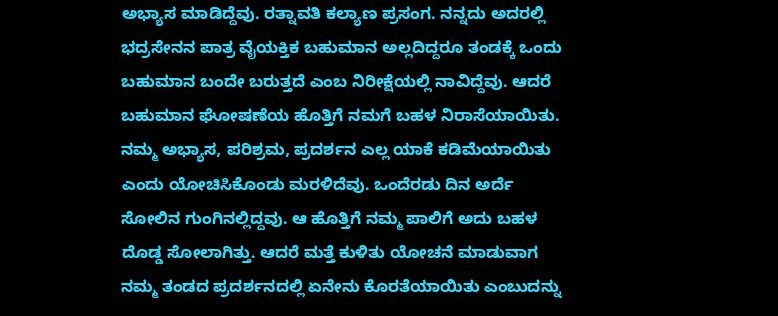ಅಭ್ಯಾಸ ಮಾಡಿದ್ದೆವು. ರತ್ನಾವತಿ ಕಲ್ಯಾಣ ಪ್ರಸಂಗ. ನನ್ನದು ಅದರಲ್ಲಿ ಭದ್ರಸೇನನ ಪಾತ್ರ ವೈಯಕ್ತಿಕ ಬಹುಮಾನ ಅಲ್ಲದಿದ್ದರೂ ತಂಡಕ್ಕೆ ಒಂದು ಬಹುಮಾನ ಬಂದೇ ಬರುತ್ತದೆ ಎಂಬ ನಿರೀಕ್ಷೆಯಲ್ಲಿ ನಾವಿದ್ದೆವು. ಆದರೆ ಬಹುಮಾನ ಘೋಷಣೆಯ ಹೊತ್ತಿಗೆ ನಮಗೆ ಬಹಳ ನಿರಾಸೆಯಾಯಿತು. ನಮ್ಮ ಅಭ್ಯಾಸ, ಪರಿಶ್ರಮ, ಪ್ರದರ್ಶನ ಎಲ್ಲ ಯಾಕೆ ಕಡಿಮೆಯಾಯಿತು ಎಂದು ಯೋಚಿಸಿಕೊಂಡು ಮರಳಿದೆವು. ಒಂದೆರಡು ದಿನ ಅರ್ದೆ ಸೋಲಿನ ಗುಂಗಿನಲ್ಲಿದ್ದವು. ಆ ಹೊತ್ತಿಗೆ ನಮ್ಮ ಪಾಲಿಗೆ ಅದು ಬಹಳ ದೊಡ್ಡ ಸೋಲಾಗಿತ್ತು. ಆದರೆ ಮತ್ತೆ ಕುಳಿತು ಯೋಚನೆ ಮಾಡುವಾಗ ನಮ್ಮ ತಂಡದ ಪ್ರದರ್ಶನದಲ್ಲಿ ಏನೇನು ಕೊರತೆಯಾಯಿತು ಎಂಬುದನ್ನು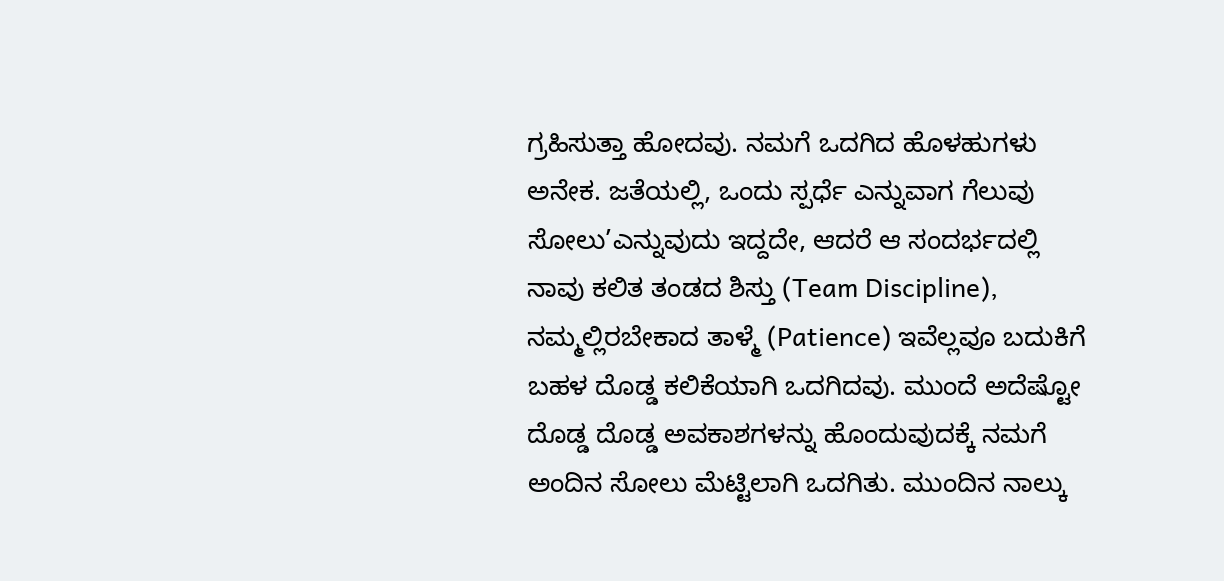ಗ್ರಹಿಸುತ್ತಾ ಹೋದವು. ನಮಗೆ ಒದಗಿದ ಹೊಳಹುಗಳು ಅನೇಕ. ಜತೆಯಲ್ಲಿ, ಒಂದು ಸ್ಪರ್ಧೆ ಎನ್ನುವಾಗ ಗೆಲುವು ಸೋಲು’ಎನ್ನುವುದು ಇದ್ದದೇ, ಆದರೆ ಆ ಸಂದರ್ಭದಲ್ಲಿ ನಾವು ಕಲಿತ ತಂಡದ ಶಿಸ್ತು (Team Discipline), ನಮ್ಮಲ್ಲಿರಬೇಕಾದ ತಾಳ್ಮೆ (Patience) ಇವೆಲ್ಲವೂ ಬದುಕಿಗೆ ಬಹಳ ದೊಡ್ಡ ಕಲಿಕೆಯಾಗಿ ಒದಗಿದವು. ಮುಂದೆ ಅದೆಷ್ಟೋ ದೊಡ್ಡ ದೊಡ್ಡ ಅವಕಾಶಗಳನ್ನು ಹೊಂದುವುದಕ್ಕೆ ನಮಗೆ ಅಂದಿನ ಸೋಲು ಮೆಟ್ಟಿಲಾಗಿ ಒದಗಿತು. ಮುಂದಿನ ನಾಲ್ಕು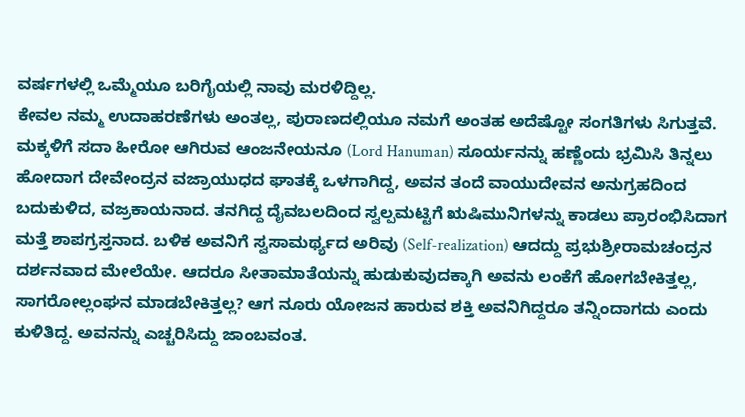ವರ್ಷಗಳಲ್ಲಿ ಒಮ್ಮೆಯೂ ಬರಿಗೈಯಲ್ಲಿ ನಾವು ಮರಳಿದ್ದಿಲ್ಲ.
ಕೇವಲ ನಮ್ಮ ಉದಾಹರಣೆಗಳು ಅಂತಲ್ಲ, ಪುರಾಣದಲ್ಲಿಯೂ ನಮಗೆ ಅಂತಹ ಅದೆಷ್ಟೋ ಸಂಗತಿಗಳು ಸಿಗುತ್ತವೆ. ಮಕ್ಕಳಿಗೆ ಸದಾ ಹೀರೋ ಆಗಿರುವ ಆಂಜನೇಯನೂ (Lord Hanuman) ಸೂರ್ಯನನ್ನು ಹಣ್ಣೆಂದು ಭ್ರಮಿಸಿ ತಿನ್ನಲು ಹೋದಾಗ ದೇವೇಂದ್ರನ ವಜ್ರಾಯುಧದ ಘಾತಕ್ಕೆ ಒಳಗಾಗಿದ್ದ, ಅವನ ತಂದೆ ವಾಯುದೇವನ ಅನುಗ್ರಹದಿಂದ ಬದುಕುಳಿದ, ವಜ್ರಕಾಯನಾದ. ತನಗಿದ್ದ ದೈವಬಲದಿಂದ ಸ್ವಲ್ಪಮಟ್ಟಿಗೆ ಋಷಿಮುನಿಗಳನ್ನು ಕಾಡಲು ಪ್ರಾರಂಭಿಸಿದಾಗ ಮತ್ತೆ ಶಾಪಗ್ರಸ್ತನಾದ. ಬಳಿಕ ಅವನಿಗೆ ಸ್ವಸಾಮರ್ಥ್ಯದ ಅರಿವು (Self-realization) ಆದದ್ದು ಪ್ರಭುಶ್ರೀರಾಮಚಂದ್ರನ ದರ್ಶನವಾದ ಮೇಲೆಯೇ. ಆದರೂ ಸೀತಾಮಾತೆಯನ್ನು ಹುಡುಕುವುದಕ್ಕಾಗಿ ಅವನು ಲಂಕೆಗೆ ಹೋಗಬೇಕಿತ್ತಲ್ಲ, ಸಾಗರೋಲ್ಲಂಘನ ಮಾಡಬೇಕಿತ್ತಲ್ಲ? ಆಗ ನೂರು ಯೋಜನ ಹಾರುವ ಶಕ್ತಿ ಅವನಿಗಿದ್ದರೂ ತನ್ನಿಂದಾಗದು ಎಂದು ಕುಳಿತಿದ್ದ. ಅವನನ್ನು ಎಚ್ಚರಿಸಿದ್ದು ಜಾಂಬವಂತ.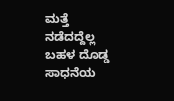ಮತ್ತೆ ನಡೆದದ್ದೆಲ್ಲ ಬಹಳ ದೊಡ್ಡ ಸಾಧನೆಯ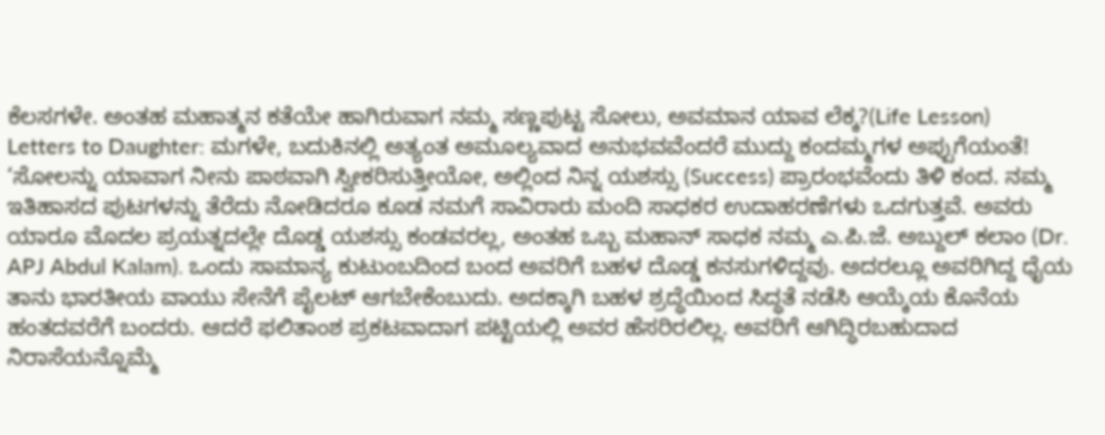ಕೆಲಸಗಳೇ. ಅಂತಹ ಮಹಾತ್ಮನ ಕತೆಯೇ ಹಾಗಿರುವಾಗ ನಮ್ಮ ಸಣ್ಣಪುಟ್ಟ ಸೋಲು, ಅವಮಾನ ಯಾವ ಲೆಕ್ಕ?(Life Lesson)
Letters to Daughter: ಮಗಳೇ, ಬದುಕಿನಲ್ಲಿ ಅತ್ಯಂತ ಅಮೂಲ್ಯವಾದ ಅನುಭವವೆಂದರೆ ಮುದ್ದು ಕಂದಮ್ಮಗಳ ಅಪ್ಪುಗೆಯಂತೆ!
‘ಸೋಲನ್ನು ಯಾವಾಗ ನೀನು ಪಾಠವಾಗಿ ಸ್ವೀಕರಿಸುತ್ತೀಯೋ, ಅಲ್ಲಿಂದ ನಿನ್ನ ಯಶಸ್ಸು (Success) ಪ್ರಾರಂಭವೆಂದು ತಿಳಿ ಕಂದ. ನಮ್ಮ ಇತಿಹಾಸದ ಪುಟಗಳನ್ನು ತೆರೆದು ನೋಡಿದರೂ ಕೂಡ ನಮಗೆ ಸಾವಿರಾರು ಮಂದಿ ಸಾಧಕರ ಉದಾಹರಣೆಗಳು ಒದಗುತ್ತವೆ. ಅವರು ಯಾರೂ ಮೊದಲ ಪ್ರಯತ್ನದಲ್ಲೇ ದೊಡ್ಡ ಯಶಸ್ಸು ಕಂಡವರಲ್ಲ, ಅಂತಹ ಒಬ್ಬ ಮಹಾನ್ ಸಾಧಕ ನಮ್ಮ ಎ.ಪಿ.ಜೆ. ಅಬ್ದುಲ್ ಕಲಾಂ (Dr. APJ Abdul Kalam). ಒಂದು ಸಾಮಾನ್ಯ ಕುಟುಂಬದಿಂದ ಬಂದ ಅವರಿಗೆ ಬಹಳ ದೊಡ್ಡ ಕನಸುಗಳಿದ್ದವು. ಅದರಲ್ಲೂ ಅವರಿಗಿದ್ದ ಧೈಯ ತಾನು ಭಾರತೀಯ ವಾಯು ಸೇನೆಗೆ ಪೈಲಟ್ ಆಗಬೇಕೆಂಬುದು. ಅದಕ್ಕಾಗಿ ಬಹಳ ಶ್ರದ್ಧೆಯಿಂದ ಸಿದ್ಧತೆ ನಡೆಸಿ ಆಯ್ಕೆಯ ಕೊನೆಯ ಹಂತದವರೆಗೆ ಬಂದರು. ಆದರೆ ಫಲಿತಾಂಶ ಪ್ರಕಟವಾದಾಗ ಪಟ್ಟಿಯಲ್ಲಿ ಅವರ ಹೆಸರಿರಲಿಲ್ಲ. ಅವರಿಗೆ ಆಗಿದ್ಧಿರಬಹುದಾದ ನಿರಾಸೆಯನ್ನೊಮ್ಮೆ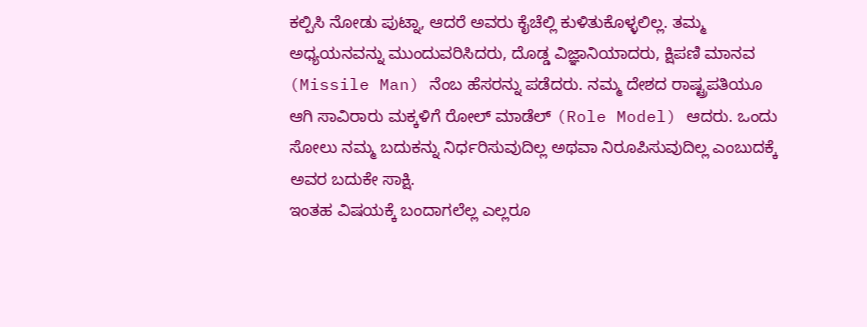ಕಲ್ಪಿಸಿ ನೋಡು ಪುಟ್ನಾ, ಆದರೆ ಅವರು ಕೈಚೆಲ್ಲಿ ಕುಳಿತುಕೊಳ್ಳಲಿಲ್ಲ. ತಮ್ಮ ಅಧ್ಯಯನವನ್ನು ಮುಂದುವರಿಸಿದರು, ದೊಡ್ಡ ವಿಜ್ಞಾನಿಯಾದರು, ಕ್ಷಿಪಣಿ ಮಾನವ (Missile Man) ನೆಂಬ ಹೆಸರನ್ನು ಪಡೆದರು. ನಮ್ಮ ದೇಶದ ರಾಷ್ಟ್ರಪತಿಯೂ ಆಗಿ ಸಾವಿರಾರು ಮಕ್ಕಳಿಗೆ ರೋಲ್ ಮಾಡೆಲ್ (Role Model) ಆದರು. ಒಂದು ಸೋಲು ನಮ್ಮ ಬದುಕನ್ನು ನಿರ್ಧರಿಸುವುದಿಲ್ಲ ಅಥವಾ ನಿರೂಪಿಸುವುದಿಲ್ಲ ಎಂಬುದಕ್ಕೆ ಅವರ ಬದುಕೇ ಸಾಕ್ಷಿ.
ಇಂತಹ ವಿಷಯಕ್ಕೆ ಬಂದಾಗಲೆಲ್ಲ ಎಲ್ಲರೂ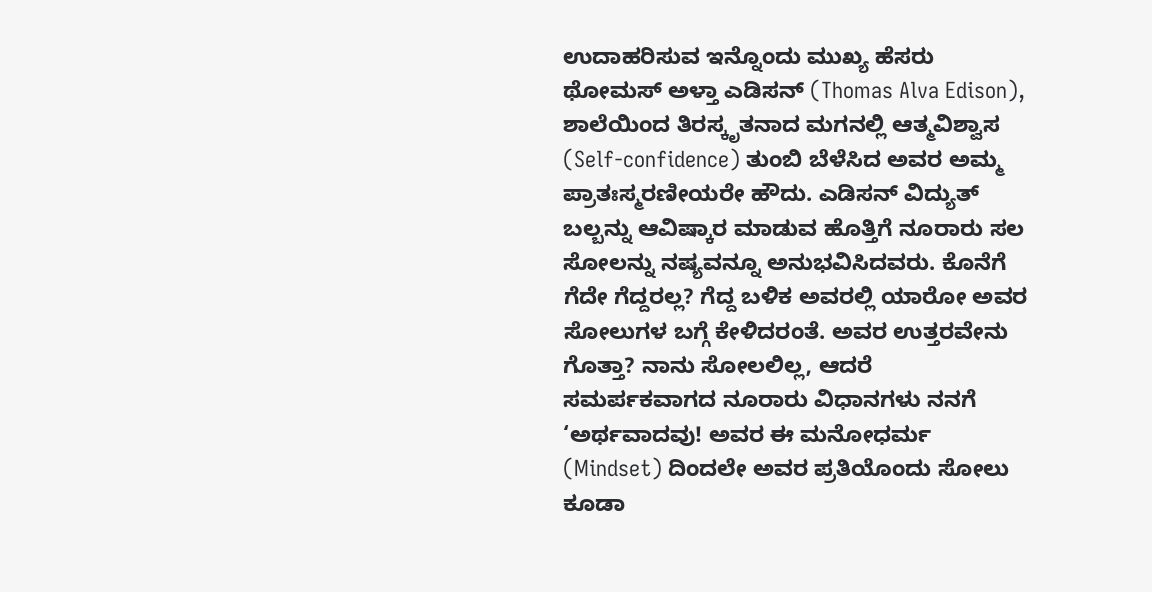ಉದಾಹರಿಸುವ ಇನ್ನೊಂದು ಮುಖ್ಯ ಹೆಸರು ಥೋಮಸ್ ಅಳ್ತಾ ಎಡಿಸನ್ (Thomas Alva Edison), ಶಾಲೆಯಿಂದ ತಿರಸ್ಕೃತನಾದ ಮಗನಲ್ಲಿ ಆತ್ಮವಿಶ್ವಾಸ (Self-confidence) ತುಂಬಿ ಬೆಳೆಸಿದ ಅವರ ಅಮ್ಮ ಪ್ರಾತಃಸ್ಮರಣೀಯರೇ ಹೌದು. ಎಡಿಸನ್ ವಿದ್ಯುತ್ ಬಲ್ಬನ್ನು ಆವಿಷ್ಕಾರ ಮಾಡುವ ಹೊತ್ತಿಗೆ ನೂರಾರು ಸಲ ಸೋಲನ್ನು ನಷ್ಯವನ್ನೂ ಅನುಭವಿಸಿದವರು. ಕೊನೆಗೆ ಗೆದೇ ಗೆದ್ದರಲ್ಲ? ಗೆದ್ದ ಬಳಿಕ ಅವರಲ್ಲಿ ಯಾರೋ ಅವರ ಸೋಲುಗಳ ಬಗ್ಗೆ ಕೇಳಿದರಂತೆ. ಅವರ ಉತ್ತರವೇನು ಗೊತ್ತಾ? ನಾನು ಸೋಲಲಿಲ್ಲ, ಆದರೆ ಸಮರ್ಪಕವಾಗದ ನೂರಾರು ವಿಧಾನಗಳು ನನಗೆ ‘ಅರ್ಥವಾದವು! ಅವರ ಈ ಮನೋಧರ್ಮ (Mindset) ದಿಂದಲೇ ಅವರ ಪ್ರತಿಯೊಂದು ಸೋಲು ಕೂಡಾ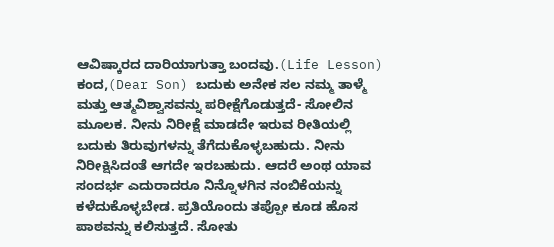ಆವಿಷ್ಕಾರದ ದಾರಿಯಾಗುತ್ತಾ ಬಂದವು.(Life Lesson)
ಕಂದ,(Dear Son) ಬದುಕು ಅನೇಕ ಸಲ ನಮ್ಮ ತಾಳ್ಮೆ ಮತ್ತು ಆತ್ಮವಿಶ್ವಾಸವನ್ನು ಪರೀಕ್ಷೆಗೊಡುತ್ತದೆ- ಸೋಲಿನ ಮೂಲಕ. ನೀನು ನಿರೀಕ್ಷೆ ಮಾಡದೇ ಇರುವ ರೀತಿಯಲ್ಲಿ ಬದುಕು ತಿರುವುಗಳನ್ನು ತೆಗೆದುಕೊಳ್ಳಬಹುದು. ನೀನು ನಿರೀಕ್ಷಿಸಿದಂತೆ ಆಗದೇ ಇರಬಹುದು. ಆದರೆ ಅಂಥ ಯಾವ ಸಂದರ್ಭ ಎದುರಾದರೂ ನಿನ್ನೊಳಗಿನ ನಂಬಿಕೆಯನ್ನು ಕಳೆದುಕೊಳ್ಳಬೇಡ. ಪ್ರತಿಯೊಂದು ತಪ್ಪೋ ಕೂಡ ಹೊಸ ಪಾಠವನ್ನು ಕಲಿಸುತ್ತದೆ. ಸೋತು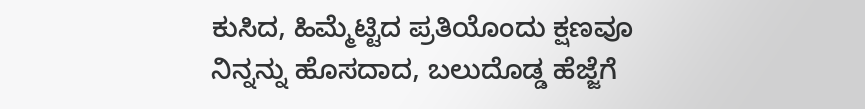ಕುಸಿದ, ಹಿಮ್ಮೆಟ್ಟಿದ ಪ್ರತಿಯೊಂದು ಕ್ಷಣವೂ ನಿನ್ನನ್ನು ಹೊಸದಾದ, ಬಲುದೊಡ್ಡ ಹೆಜ್ಜೆಗೆ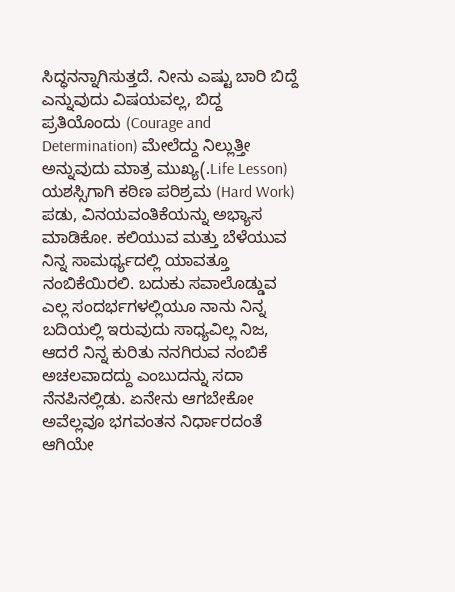ಸಿದ್ಧನನ್ನಾಗಿಸುತ್ತದೆ. ನೀನು ಎಷ್ಟು ಬಾರಿ ಬಿದ್ದೆ ಎನ್ನುವುದು ವಿಷಯವಲ್ಲ, ಬಿದ್ದ ಪ್ರತಿಯೊಂದು (Courage and Determination) ಮೇಲೆದ್ದು ನಿಲ್ಲುತ್ತೀ ಅನ್ನುವುದು ಮಾತ್ರ ಮುಖ್ಯ(.Life Lesson)
ಯಶಸ್ಸಿಗಾಗಿ ಕಠಿಣ ಪರಿಶ್ರಮ (Hard Work) ಪಡು, ವಿನಯವಂತಿಕೆಯನ್ನು ಅಭ್ಯಾಸ ಮಾಡಿಕೋ. ಕಲಿಯುವ ಮತ್ತು ಬೆಳೆಯುವ ನಿನ್ನ ಸಾಮರ್ಥ್ಯದಲ್ಲಿ ಯಾವತ್ತೂ ನಂಬಿಕೆಯಿರಲಿ. ಬದುಕು ಸವಾಲೊಡ್ಡುವ ಎಲ್ಲ ಸಂದರ್ಭಗಳಲ್ಲಿಯೂ ನಾನು ನಿನ್ನ ಬದಿಯಲ್ಲಿ ಇರುವುದು ಸಾಧ್ಯವಿಲ್ಲ ನಿಜ, ಆದರೆ ನಿನ್ನ ಕುರಿತು ನನಗಿರುವ ನಂಬಿಕೆ ಅಚಲವಾದದ್ದು ಎಂಬುದನ್ನು ಸದಾ ನೆನಪಿನಲ್ಲಿಡು. ಏನೇನು ಆಗಬೇಕೋ ಅವೆಲ್ಲವೂ ಭಗವಂತನ ನಿರ್ಧಾರದಂತೆ ಆಗಿಯೇ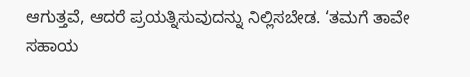ಆಗುತ್ತವೆ, ಆದರೆ ಪ್ರಯತ್ನಿಸುವುದನ್ನು ನಿಲ್ಲಿಸಬೇಡ. ‘ತಮಗೆ ತಾವೇ ಸಹಾಯ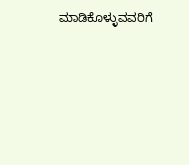ಮಾಡಿಕೊಳ್ಳುವವರಿಗೆ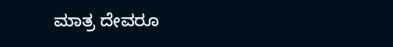ಮಾತ್ರ ದೇವರೂ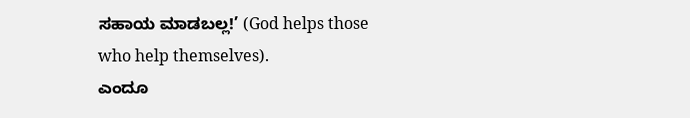ಸಹಾಯ ಮಾಡಬಲ್ಲ!’ (God helps those who help themselves).
ಎಂದೂ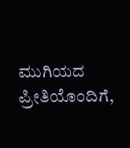ಮುಗಿಯದ ಪ್ರೀತಿಯೊಂದಿಗೆ,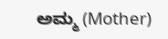ಅಮ್ಮ (Mother)